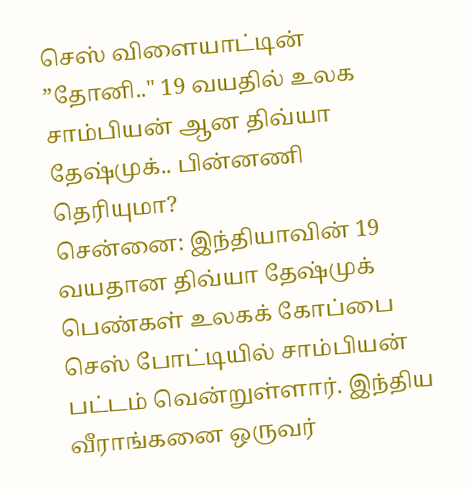செஸ் விளையாட்டின் ”தோனி.." 19 வயதில் உலக சாம்பியன் ஆன திவ்யா தேஷ்முக்.. பின்னணி தெரியுமா?
சென்னை: இந்தியாவின் 19 வயதான திவ்யா தேஷ்முக் பெண்கள் உலகக் கோப்பை செஸ் போட்டியில் சாம்பியன் பட்டம் வென்றுள்ளார். இந்திய வீராங்கனை ஒருவர்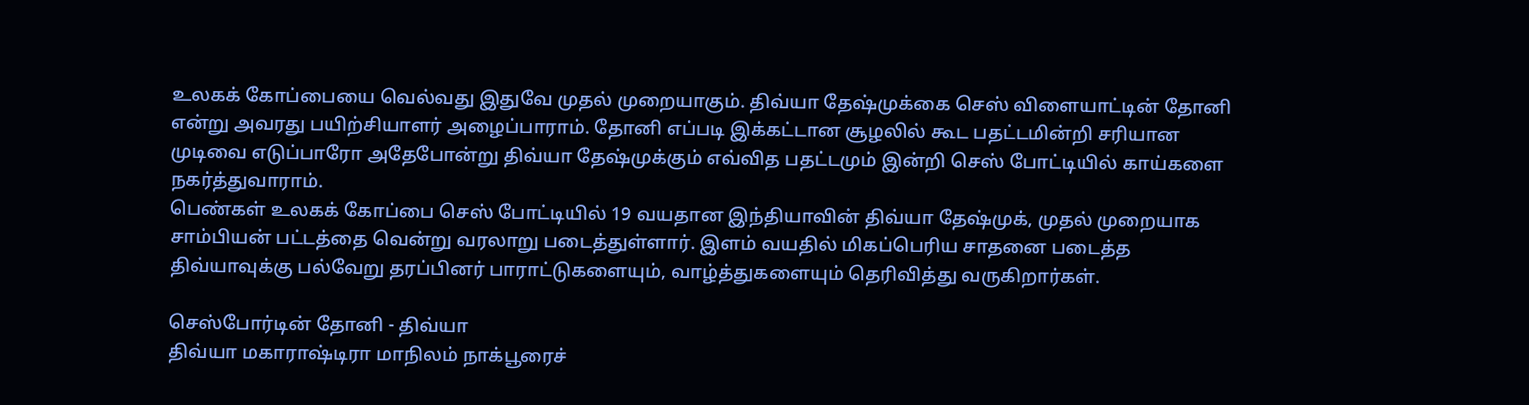உலகக் கோப்பையை வெல்வது இதுவே முதல் முறையாகும். திவ்யா தேஷ்முக்கை செஸ் விளையாட்டின் தோனி என்று அவரது பயிற்சியாளர் அழைப்பாராம். தோனி எப்படி இக்கட்டான சூழலில் கூட பதட்டமின்றி சரியான முடிவை எடுப்பாரோ அதேபோன்று திவ்யா தேஷ்முக்கும் எவ்வித பதட்டமும் இன்றி செஸ் போட்டியில் காய்களை நகர்த்துவாராம்.
பெண்கள் உலகக் கோப்பை செஸ் போட்டியில் 19 வயதான இந்தியாவின் திவ்யா தேஷ்முக், முதல் முறையாக சாம்பியன் பட்டத்தை வென்று வரலாறு படைத்துள்ளார். இளம் வயதில் மிகப்பெரிய சாதனை படைத்த திவ்யாவுக்கு பல்வேறு தரப்பினர் பாராட்டுகளையும், வாழ்த்துகளையும் தெரிவித்து வருகிறார்கள்.

செஸ்போர்டின் தோனி - திவ்யா
திவ்யா மகாராஷ்டிரா மாநிலம் நாக்பூரைச்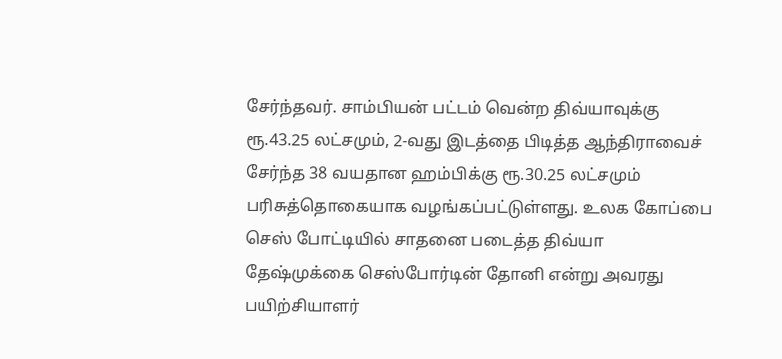சேர்ந்தவர். சாம்பியன் பட்டம் வென்ற திவ்யாவுக்கு ரூ.43.25 லட்சமும், 2-வது இடத்தை பிடித்த ஆந்திராவைச் சேர்ந்த 38 வயதான ஹம்பிக்கு ரூ.30.25 லட்சமும் பரிசுத்தொகையாக வழங்கப்பட்டுள்ளது. உலக கோப்பை செஸ் போட்டியில் சாதனை படைத்த திவ்யா தேஷ்முக்கை செஸ்போர்டின் தோனி என்று அவரது பயிற்சியாளர்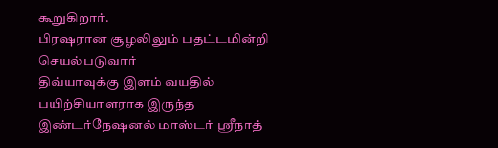கூறுகிறார்.
பிரஷரான சூழலிலும் பதட்டமின்றி செயல்படுவார்
திவ்யாவுக்கு இளம் வயதில் பயிற்சியாளராக இருந்த இண்டர்நேஷனல் மாஸ்டர் ஸ்ரீநாத்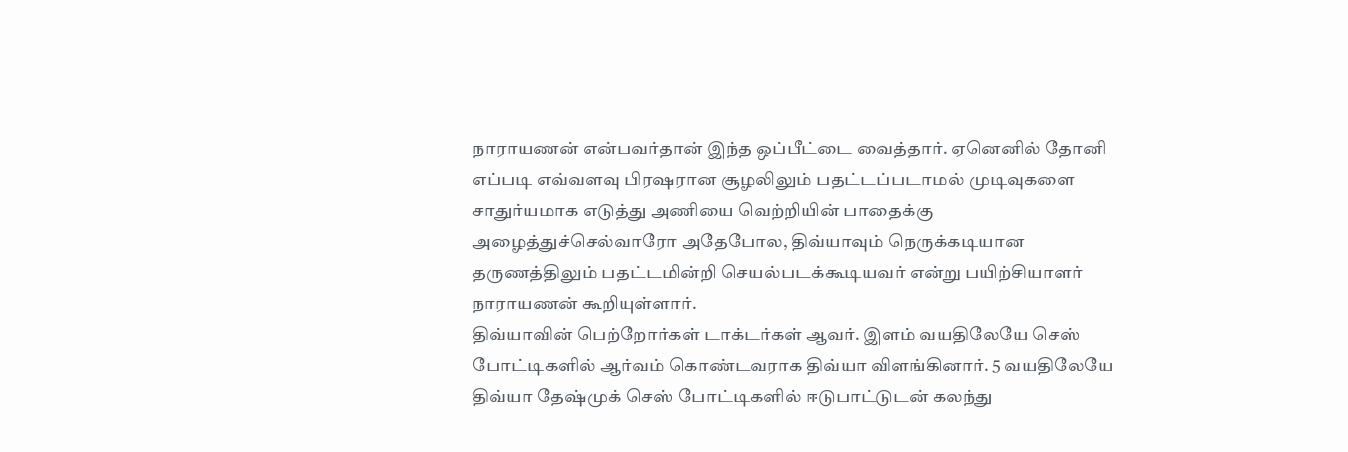நாராயணன் என்பவர்தான் இந்த ஒப்பீட்டை வைத்தார். ஏனெனில் தோனி எப்படி எவ்வளவு பிரஷரான சூழலிலும் பதட்டப்படாமல் முடிவுகளை சாதுர்யமாக எடுத்து அணியை வெற்றியின் பாதைக்கு அழைத்துச்செல்வாரோ அதேபோல, திவ்யாவும் நெருக்கடியான தருணத்திலும் பதட்டமின்றி செயல்படக்கூடியவர் என்று பயிற்சியாளர் நாராயணன் கூறியுள்ளார்.
திவ்யாவின் பெற்றோர்கள் டாக்டர்கள் ஆவர். இளம் வயதிலேயே செஸ் போட்டிகளில் ஆர்வம் கொண்டவராக திவ்யா விளங்கினார். 5 வயதிலேயே திவ்யா தேஷ்முக் செஸ் போட்டிகளில் ஈடுபாட்டுடன் கலந்து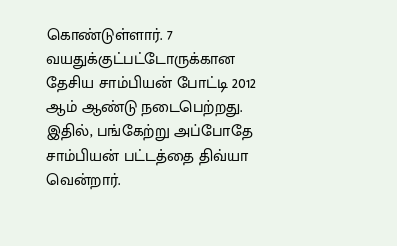கொண்டுள்ளார். 7 வயதுக்குட்பட்டோருக்கான தேசிய சாம்பியன் போட்டி 2012 ஆம் ஆண்டு நடைபெற்றது. இதில், பங்கேற்று அப்போதே சாம்பியன் பட்டத்தை திவ்யா வென்றார்.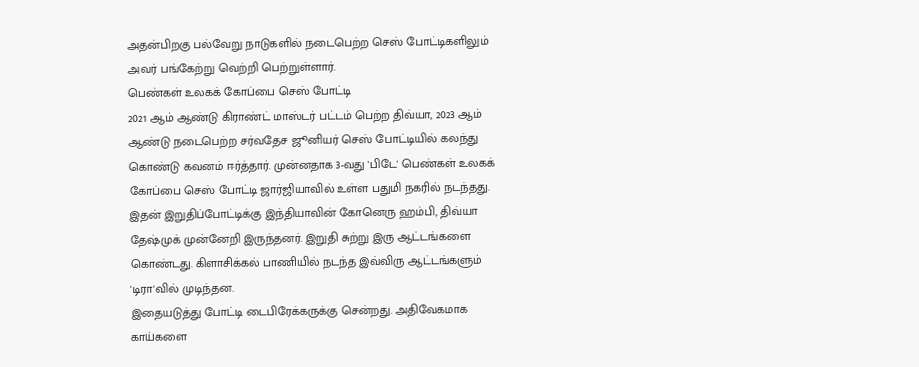அதன்பிறகு பல்வேறு நாடுகளில் நடைபெற்ற செஸ் போட்டிகளிலும் அவர் பங்கேற்று வெற்றி பெற்றுள்ளார்.
பெண்கள் உலகக் கோப்பை செஸ் போட்டி
2021 ஆம் ஆண்டு கிராண்ட் மாஸ்டர் பட்டம் பெற்ற திவ்யா, 2023 ஆம் ஆண்டு நடைபெற்ற சர்வதேச ஜூனியர் செஸ் போட்டியில் கலந்து கொண்டு கவனம் ஈர்த்தார். முன்னதாக 3-வது 'பிடே' பெண்கள் உலகக் கோப்பை செஸ் போட்டி ஜார்ஜியாவில் உள்ள பதுமி நகரில் நடந்தது. இதன் இறுதிப்போட்டிக்கு இந்தியாவின் கோனெரு ஹம்பி, திவ்யா தேஷ்முக் முன்னேறி இருந்தனர். இறுதி சுற்று இரு ஆட்டங்களை கொண்டது. கிளாசிக்கல் பாணியில் நடந்த இவ்விரு ஆட்டங்களும் 'டிரா'வில் முடிந்தன.
இதையடுத்து போட்டி டைபிரேக்கருக்கு சென்றது. அதிவேகமாக காய்களை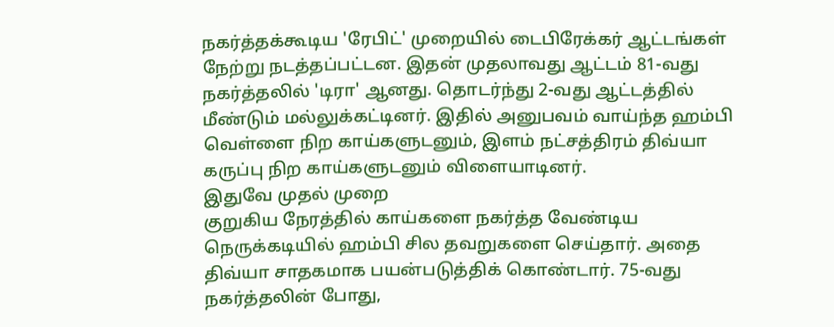நகர்த்தக்கூடிய 'ரேபிட்' முறையில் டைபிரேக்கர் ஆட்டங்கள் நேற்று நடத்தப்பட்டன. இதன் முதலாவது ஆட்டம் 81-வது நகர்த்தலில் 'டிரா' ஆனது. தொடர்ந்து 2-வது ஆட்டத்தில் மீண்டும் மல்லுக்கட்டினர். இதில் அனுபவம் வாய்ந்த ஹம்பி வெள்ளை நிற காய்களுடனும், இளம் நட்சத்திரம் திவ்யா கருப்பு நிற காய்களுடனும் விளையாடினர்.
இதுவே முதல் முறை
குறுகிய நேரத்தில் காய்களை நகர்த்த வேண்டிய நெருக்கடியில் ஹம்பி சில தவறுகளை செய்தார். அதை திவ்யா சாதகமாக பயன்படுத்திக் கொண்டார். 75-வது நகர்த்தலின் போது,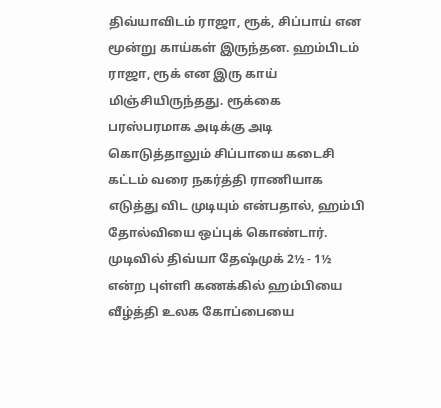திவ்யாவிடம் ராஜா, ரூக், சிப்பாய் என மூன்று காய்கள் இருந்தன. ஹம்பிடம் ராஜா, ரூக் என இரு காய் மிஞ்சியிருந்தது. ரூக்கை பரஸ்பரமாக அடிக்கு அடி கொடுத்தாலும் சிப்பாயை கடைசி கட்டம் வரை நகர்த்தி ராணியாக எடுத்து விட முடியும் என்பதால், ஹம்பி தோல்வியை ஒப்புக் கொண்டார்.
முடிவில் திவ்யா தேஷ்முக் 2½ - 1½ என்ற புள்ளி கணக்கில் ஹம்பியை வீழ்த்தி உலக கோப்பையை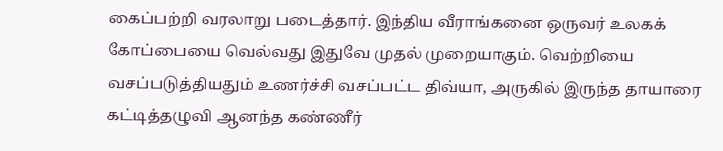கைப்பற்றி வரலாறு படைத்தார். இந்திய வீராங்கனை ஒருவர் உலகக் கோப்பையை வெல்வது இதுவே முதல் முறையாகும். வெற்றியை வசப்படுத்தியதும் உணர்ச்சி வசப்பட்ட திவ்யா, அருகில் இருந்த தாயாரை கட்டித்தழுவி ஆனந்த கண்ணீர்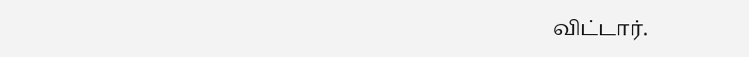விட்டார்.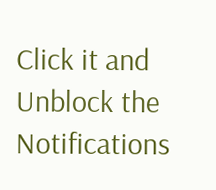Click it and Unblock the Notifications